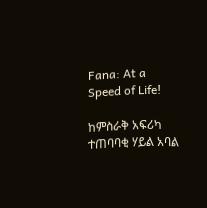Fana: At a Speed of Life!

ከምስራቅ አፍሪካ ተጠባባቂ ሃይል አባል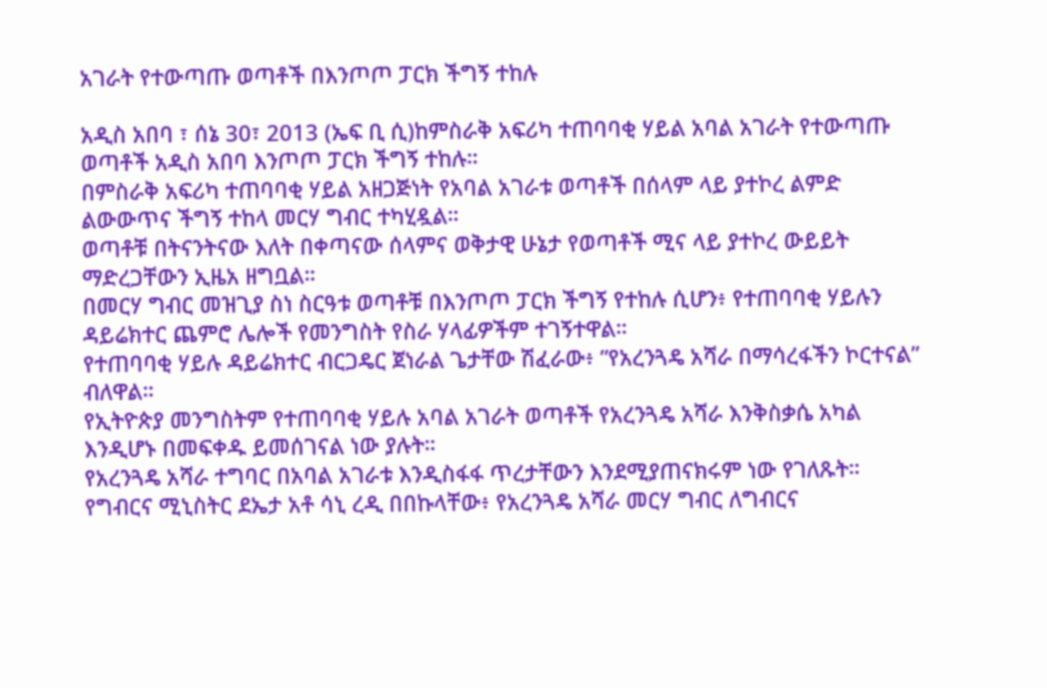አገራት የተውጣጡ ወጣቶች በእንጦጦ ፓርክ ችግኝ ተከሉ

አዲስ አበባ ፣ ሰኔ 30፣ 2013 (ኤፍ ቢ ሲ)ከምስራቅ አፍሪካ ተጠባባቂ ሃይል አባል አገራት የተውጣጡ ወጣቶች አዲስ አበባ እንጦጦ ፓርክ ችግኝ ተከሉ።
በምስራቅ አፍሪካ ተጠባባቂ ሃይል አዘጋጅነት የአባል አገራቱ ወጣቶች በሰላም ላይ ያተኮረ ልምድ ልውውጥና ችግኝ ተከላ መርሃ ግብር ተካሂዷል።
ወጣቶቹ በትናንትናው እለት በቀጣናው ሰላምና ወቅታዊ ሁኔታ የወጣቶች ሚና ላይ ያተኮረ ውይይት ማድረጋቸውን ኢዜአ ዘግቧል።
በመርሃ ግብር መዝጊያ ስነ ስርዓቱ ወጣቶቹ በእንጦጦ ፓርክ ችግኝ የተከሉ ሲሆን፥ የተጠባባቂ ሃይሉን ዳይሬክተር ጨምሮ ሌሎች የመንግስት የስራ ሃላፊዎችም ተገኝተዋል።
የተጠባባቂ ሃይሉ ዳይሬክተር ብርጋዴር ጀነራል ጌታቸው ሽፈራው፥ ”የአረንጓዴ አሻራ በማሳረፋችን ኮርተናል” ብለዋል።
የኢትዮጵያ መንግስትም የተጠባባቂ ሃይሉ አባል አገራት ወጣቶች የአረንጓዴ አሻራ እንቅስቃሴ አካል እንዲሆኑ በመፍቀዱ ይመሰገናል ነው ያሉት።
የአረንጓዴ አሻራ ተግባር በአባል አገራቱ እንዲስፋፋ ጥረታቸውን እንደሚያጠናክሩም ነው የገለጹት።
የግብርና ሚኒስትር ደኤታ አቶ ሳኒ ረዲ በበኩላቸው፥ የአረንጓዴ አሻራ መርሃ ግብር ለግብርና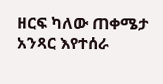ዘርፍ ካለው ጠቀሜታ አንጻር እየተሰራ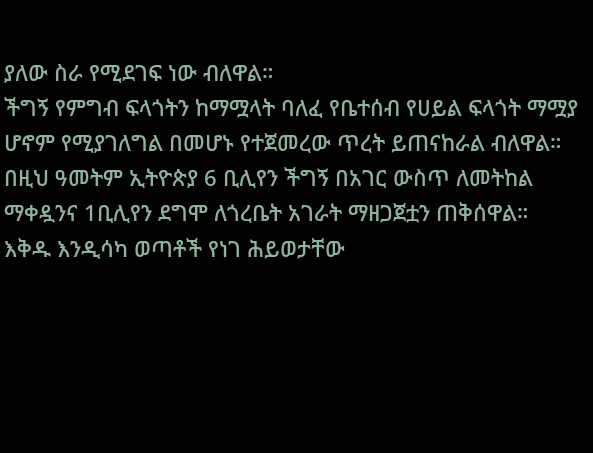ያለው ስራ የሚደገፍ ነው ብለዋል።
ችግኝ የምግብ ፍላጎትን ከማሟላት ባለፈ የቤተሰብ የሀይል ፍላጎት ማሟያ ሆኖም የሚያገለግል በመሆኑ የተጀመረው ጥረት ይጠናከራል ብለዋል።
በዚህ ዓመትም ኢትዮጵያ 6 ቢሊየን ችግኝ በአገር ውስጥ ለመትከል ማቀዷንና 1ቢሊየን ደግሞ ለጎረቤት አገራት ማዘጋጀቷን ጠቅሰዋል።
እቅዱ እንዲሳካ ወጣቶች የነገ ሕይወታቸው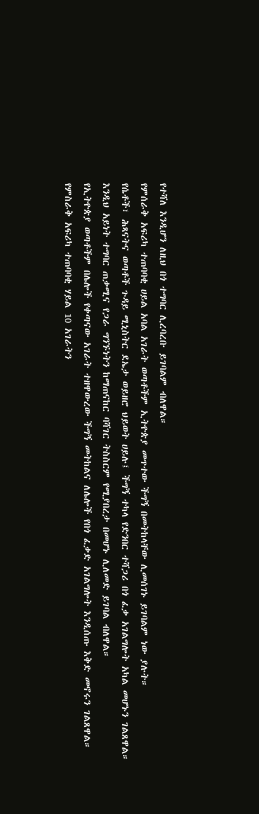የተሻለ እንዲሆን ለዚህ በጎ ተግባር ሊረባረቡ ይገባልም ብለዋል።
የምሰራቅ አፍሪካ ተጠባባቂ ሀይል አባል አገራት ወጣቶችም ኢትዮጵያ መጥተው ችግኝ በመትከላቸው ሊመሰገኑ ይገባልም ነው ያሉት።
የሴቶች፣ ሕጻናትና ወጣቶች ጉዳይ ሚኒስትር ደኤታ ወይዘሮ ህይወት ሀይሉ፤ ችግኝ ተካላ የድንበር ተሻጋሪ በጎ ፈቃ አገልግሎት አካል መሆኑን ገልጸዋል።
እንዲህ አይነት ተግባር ጠቃሚና የጋራ ግንኙነትን ከማጠናከር ባሻገር ትስስርም የሚያበረታ በመሆኑ ሊለመድ ይገባል ብለዋል።
የኢትዮጵያ ወጣቶችም በሌሎች የቀጣናው አገራት ተዘዋውረው ችግኝ መትከልና ለሌሎች የበጎ ፈቃድ አገልግሎት እንዲሰጡ እቅድ መኖሩን ገልጸዋል።
የምስራቅ አፍሪካ ተጠባባቂ ሃይል 10 አገራትን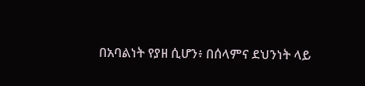በአባልነት የያዘ ሲሆን፥ በሰላምና ደህንነት ላይ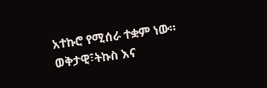አተኩሮ የሚሰራ ተቋም ነው።
ወቅታዊ፣ትኩስ እና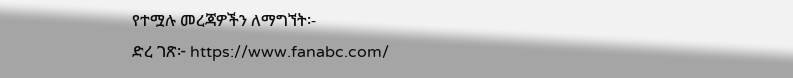የተሟሉ መረጃዎችን ለማግኘት፡-
ድረ ገጽ፦ https://www.fanabc.com/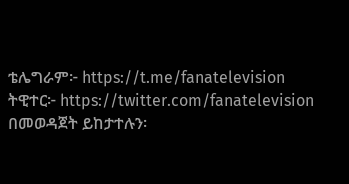ቴሌግራም፦ https://t.me/fanatelevision
ትዊተር፦ https://twitter.com/fanatelevision በመወዳጀት ይከታተሉን፡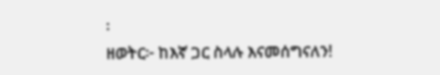፡
ዘወትር፦ ከእኛ ጋር ስላሉ እናመሰግናለን!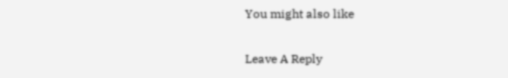You might also like

Leave A Reply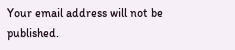Your email address will not be published.